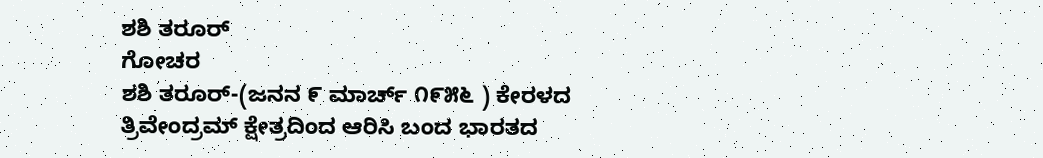ಶಶಿ ತರೂರ್
ಗೋಚರ
ಶಶಿ ತರೂರ್-(ಜನನ ೯ ಮಾರ್ಚ್ ೧೯೫೬ ) ಕೇರಳದ ತ್ರಿವೇಂದ್ರಮ್ ಕ್ಷೇತ್ರದಿಂದ ಆರಿಸಿ ಬಂದ ಭಾರತದ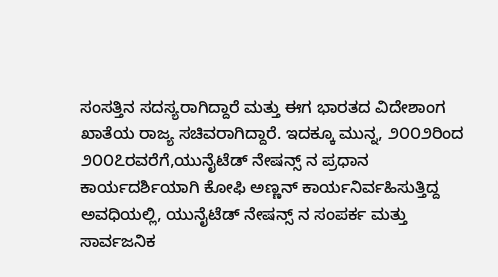ಸಂಸತ್ತಿನ ಸದಸ್ಯರಾಗಿದ್ದಾರೆ ಮತ್ತು ಈಗ ಭಾರತದ ವಿದೇಶಾಂಗ ಖಾತೆಯ ರಾಜ್ಯ ಸಚಿವರಾಗಿದ್ದಾರೆ. ಇದಕ್ಕೂ ಮುನ್ನ, ೨೦೦೨ರಿಂದ ೨೦೦೭ರವರೆಗೆ,ಯುನೈಟೆಡ್ ನೇಷನ್ಸ್ ನ ಪ್ರಧಾನ ಕಾರ್ಯದರ್ಶಿಯಾಗಿ ಕೋಫಿ ಅಣ್ಣನ್ ಕಾರ್ಯನಿರ್ವಹಿಸುತ್ತಿದ್ದ ಅವಧಿಯಲ್ಲಿ, ಯುನೈಟೆಡ್ ನೇಷನ್ಸ್ ನ ಸಂಪರ್ಕ ಮತ್ತು ಸಾರ್ವಜನಿಕ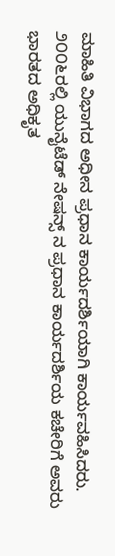ಮಾಹಿತಿ ವಿಭಾಗದ ಅಧೀನ ಪ್ರಧಾನ ಕಾರ್ಯದರ್ಶಿಯಾಗಿ ಕಾರ್ಯವಹಿಸಿದರು. ೨೦೦೬ರಲ್ಲಿ ಯುನೈಟೆಡ್ ನೇಷನ್ಸ್ ನ ಪ್ರಧಾನ ಕಾರ್ಯದರ್ಶಿಯ ಕಚೇರಿಗೆ ಅವರು ಭಾರತದ ಅಧಿಕೃತ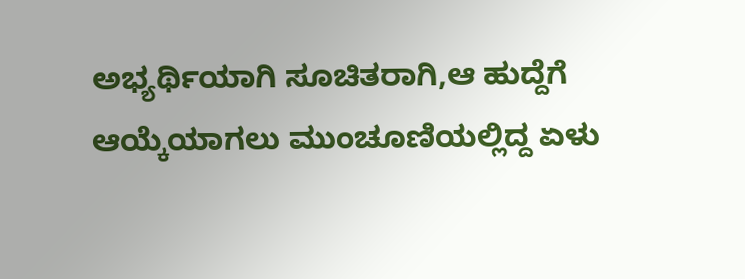ಅಭ್ಯರ್ಥಿಯಾಗಿ ಸೂಚಿತರಾಗಿ,ಆ ಹುದ್ದೆಗೆ ಆಯ್ಕೆಯಾಗಲು ಮುಂಚೂಣಿಯಲ್ಲಿದ್ದ ಏಳು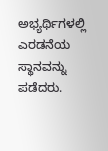ಅಭ್ಯರ್ಥಿಗಳಲ್ಲಿ ಎರಡನೆಯ ಸ್ಥಾನವನ್ನು ಪಡೆದರು.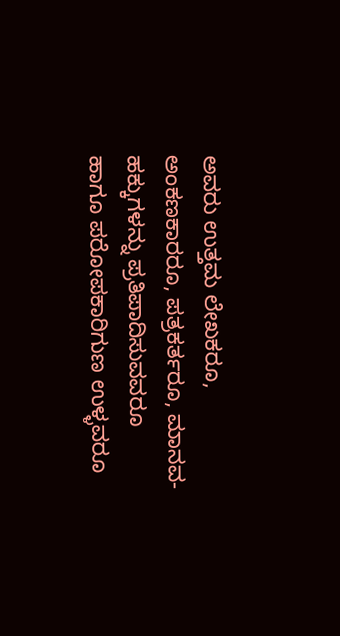ಅವರು ಉತ್ತಮ ಲೇಖಕರೂ, ಅಂಕಣಕಾರರೂ, ಪತ್ರಕರ್ತರೂ, ಮಾನವ-ಹಕ್ಕುಗಳನ್ನು ಪ್ರತಿಪಾದಿಸುವವರೂ ಹಾಗೂ ಪರೋಪಕಾರಿಗುಣ ಉಳ್ಳವರೂ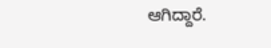ಆಗಿದ್ದಾರೆ.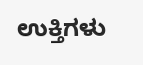ಉಕ್ತಿಗಳು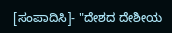[ಸಂಪಾದಿಸಿ]- "ದೇಶದ ದೇಶೀಯ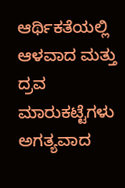ಆರ್ಥಿಕತೆಯಲ್ಲಿ ಆಳವಾದ ಮತ್ತು ದ್ರವ ಮಾರುಕಟ್ಟೆಗಳು ಅಗತ್ಯವಾದ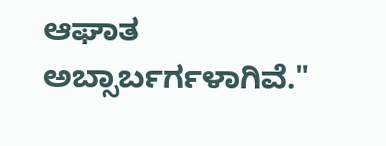ಆಘಾತ ಅಬ್ಸಾರ್ಬರ್ಗಳಾಗಿವೆ."